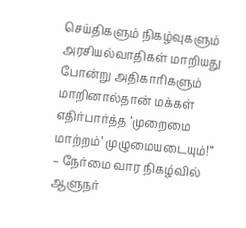செய்திகளும் நிகழ்வுகளும்
அரசியல்வாதிகள் மாறியது போன்று அதிகாரிகளும் மாறினால்தான் மக்கள் எதிர்பார்த்த ‘முறைமை மாற்றம்’ முழுமையடையும்!” – நேர்மை வார நிகழ்வில் ஆளுநர்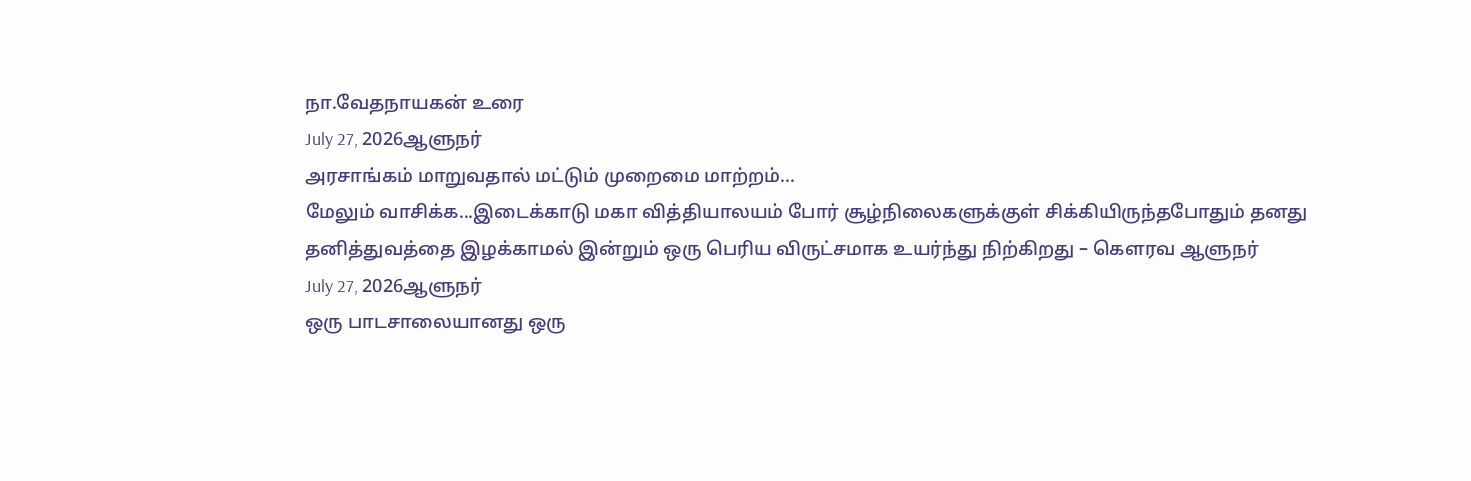நா.வேதநாயகன் உரை
July 27, 2026ஆளுநர்
அரசாங்கம் மாறுவதால் மட்டும் முறைமை மாற்றம்...
மேலும் வாசிக்க...இடைக்காடு மகா வித்தியாலயம் போர் சூழ்நிலைகளுக்குள் சிக்கியிருந்தபோதும் தனது தனித்துவத்தை இழக்காமல் இன்றும் ஒரு பெரிய விருட்சமாக உயர்ந்து நிற்கிறது – கௌரவ ஆளுநர்
July 27, 2026ஆளுநர்
ஒரு பாடசாலையானது ஒரு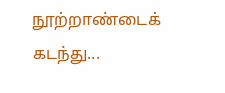நூற்றாண்டைக் கடந்து...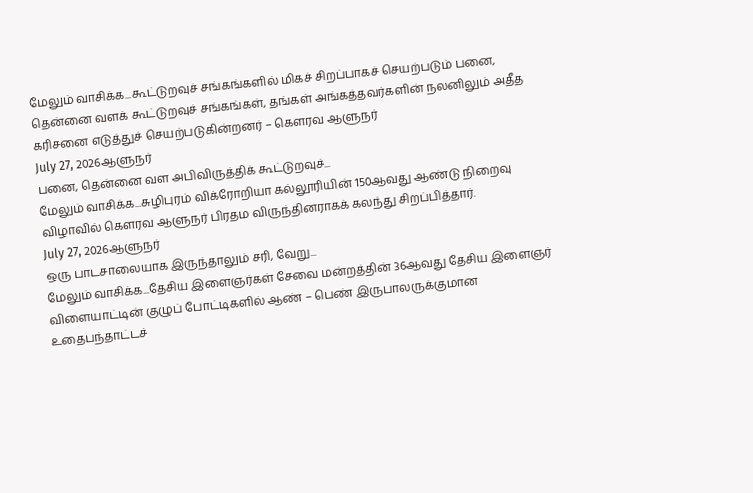மேலும் வாசிக்க...கூட்டுறவுச் சங்கங்களில் மிகச் சிறப்பாகச் செயற்படும் பனை, தென்னை வளக் கூட்டுறவுச் சங்கங்கள், தங்கள் அங்கத்தவர்களின் நலனிலும் அதீத கரிசனை எடுத்துச் செயற்படுகின்றனர் – கௌரவ ஆளுநர்
July 27, 2026ஆளுநர்
பனை, தென்னை வள அபிவிருத்திக் கூட்டுறவுச்...
மேலும் வாசிக்க...சுழிபுரம் விக்ரோறியா கல்லூரியின் 150ஆவது ஆண்டு நிறைவு விழாவில் கௌரவ ஆளுநர் பிரதம விருந்தினராகக் கலந்து சிறப்பித்தார்.
July 27, 2026ஆளுநர்
ஒரு பாடசாலையாக இருந்தாலும் சரி, வேறு...
மேலும் வாசிக்க...தேசிய இளைஞர்கள் சேவை மன்றத்தின் 36ஆவது தேசிய இளைஞர் விளையாட்டின் குழுப் போட்டிகளில் ஆண் – பெண் இருபாலருக்குமான உதைபந்தாட்டச்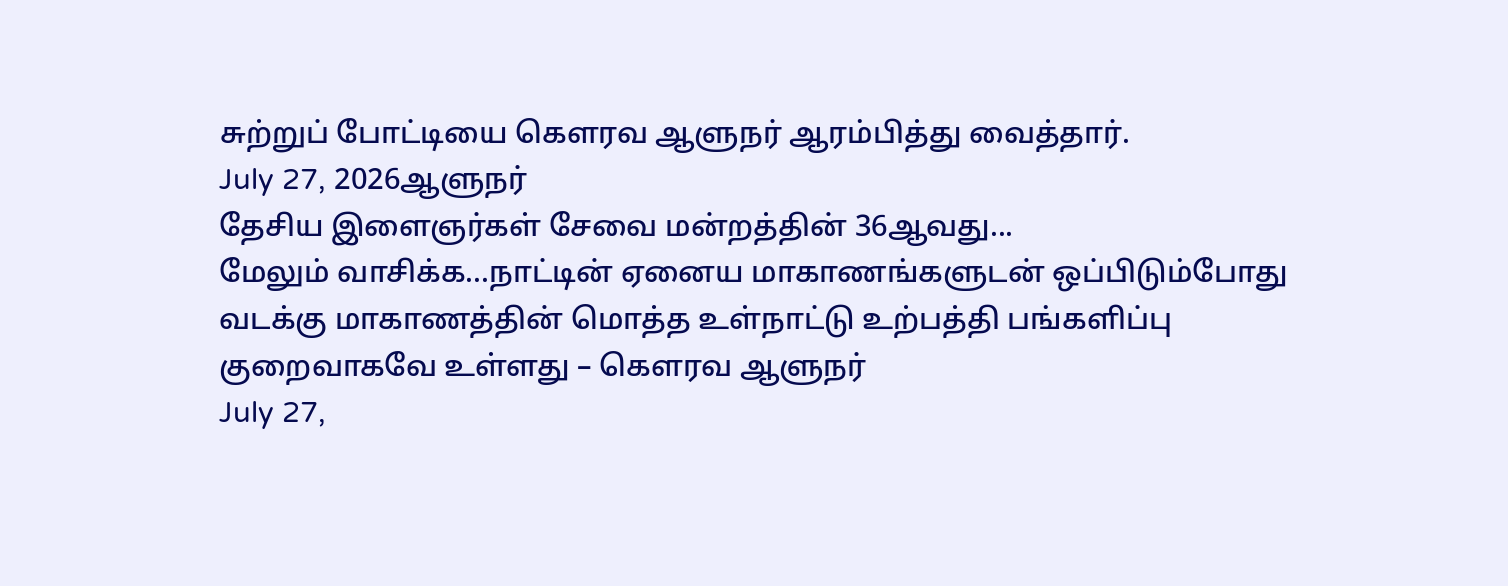சுற்றுப் போட்டியை கௌரவ ஆளுநர் ஆரம்பித்து வைத்தார்.
July 27, 2026ஆளுநர்
தேசிய இளைஞர்கள் சேவை மன்றத்தின் 36ஆவது...
மேலும் வாசிக்க...நாட்டின் ஏனைய மாகாணங்களுடன் ஒப்பிடும்போது வடக்கு மாகாணத்தின் மொத்த உள்நாட்டு உற்பத்தி பங்களிப்பு குறைவாகவே உள்ளது – கௌரவ ஆளுநர்
July 27,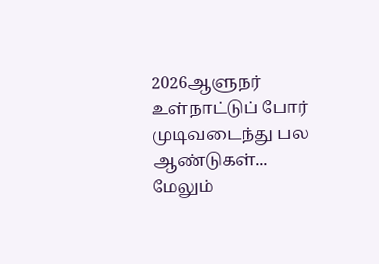2026ஆளுநர்
உள்நாட்டுப் போர் முடிவடைந்து பல ஆண்டுகள்...
மேலும்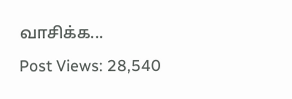வாசிக்க...
Post Views: 28,540